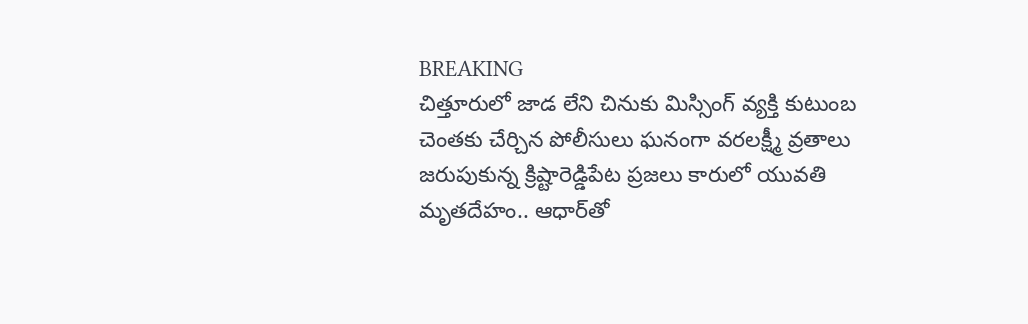BREAKING
చిత్తూరులో జాడ లేని చినుకు మిస్సింగ్ వ్యక్తి కుటుంబ చెంతకు చేర్చిన పోలీసులు ఘనంగా వరలక్ష్మీ వ్రతాలు జరుపుకున్న క్రిష్టారెడ్డిపేట ప్రజలు కారులో యువతి మృతదేహం.. ఆధార్‌తో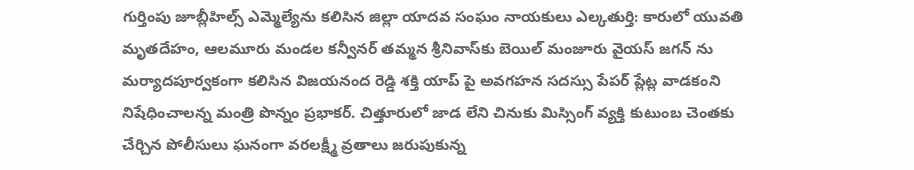గుర్తింపు జూబ్లీహిల్స్ ఎమ్మెల్యేను కలిసిన జిల్లా యాదవ సంఘం నాయకులు ఎల్కతుర్తి: కారులో యువతి మృతదేహం, ఆలమూరు మండల కన్వీనర్ తమ్మన శ్రీనివాస్‌కు బెయిల్ మంజూరు వైయస్ జగన్ ను మర్యాదపూర్వకంగా కలిసిన విజయనంద రెడ్డి శక్తి యాప్ పై అవగహన సదస్సు పేపర్ ప్లేట్ల వాడకంని నిషేధించాలన్న మంత్రి పొన్నం ప్రభాకర్. చిత్తూరులో జాడ లేని చినుకు మిస్సింగ్ వ్యక్తి కుటుంబ చెంతకు చేర్చిన పోలీసులు ఘనంగా వరలక్ష్మీ వ్రతాలు జరుపుకున్న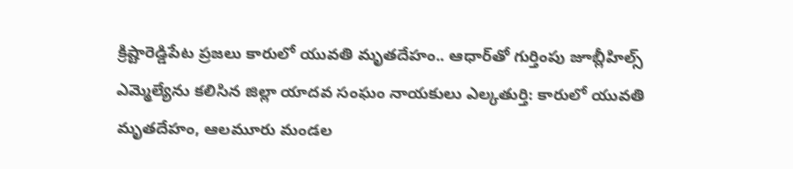క్రిష్టారెడ్డిపేట ప్రజలు కారులో యువతి మృతదేహం.. ఆధార్‌తో గుర్తింపు జూబ్లీహిల్స్ ఎమ్మెల్యేను కలిసిన జిల్లా యాదవ సంఘం నాయకులు ఎల్కతుర్తి: కారులో యువతి మృతదేహం, ఆలమూరు మండల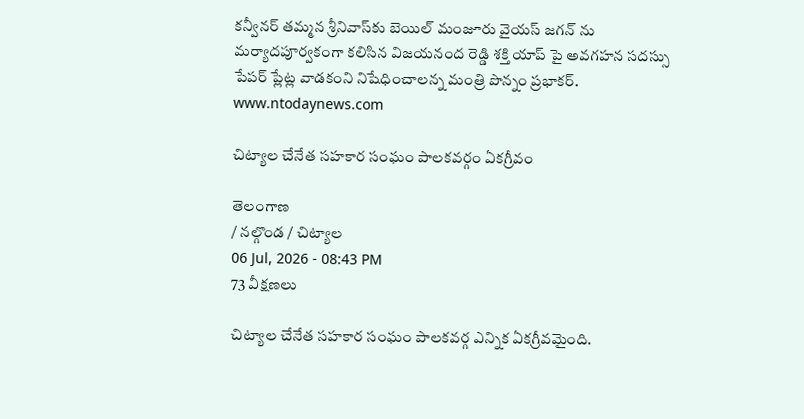కన్వీనర్ తమ్మన శ్రీనివాస్‌కు బెయిల్ మంజూరు వైయస్ జగన్ ను మర్యాదపూర్వకంగా కలిసిన విజయనంద రెడ్డి శక్తి యాప్ పై అవగహన సదస్సు పేపర్ ప్లేట్ల వాడకంని నిషేధించాలన్న మంత్రి పొన్నం ప్రభాకర్.
www.ntodaynews.com

చిట్యాల చేనేత సహకార సంఘం పాలకవర్గం ఏకగ్రీవం

తెలంగాణ
/ నల్గొండ / చిట్యాల
06 Jul, 2026 - 08:43 PM
73 వీక్షణలు

చిట్యాల చేనేత సహకార సంఘం పాలకవర్గ ఎన్నిక ఏకగ్రీవమైంది.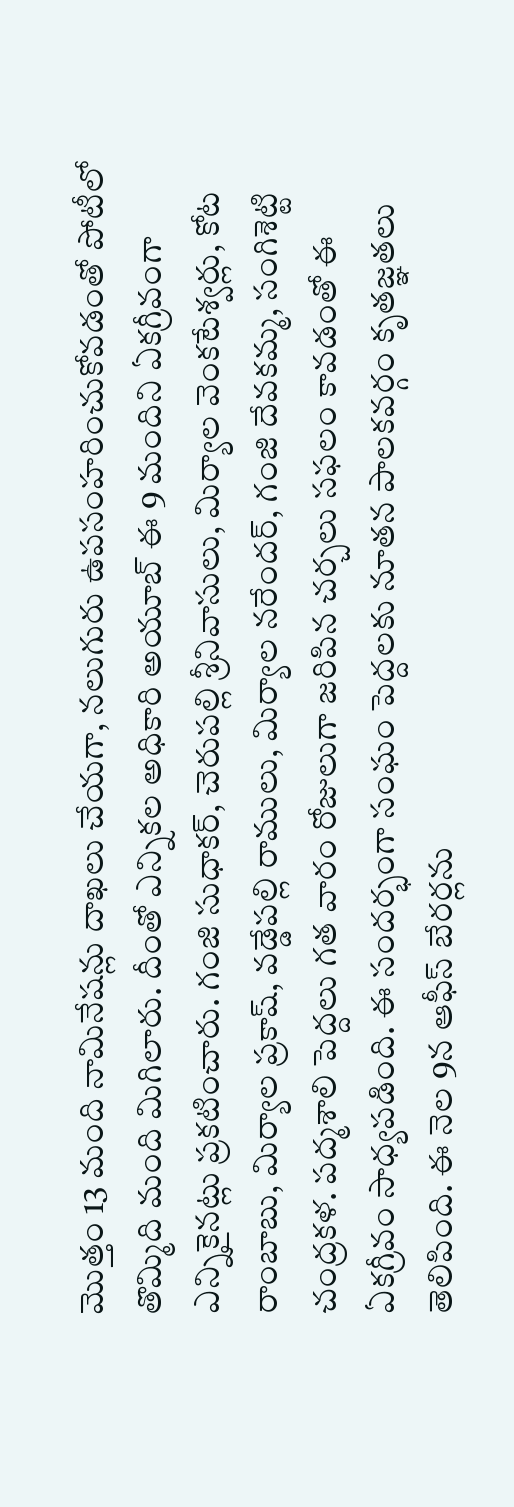మొత్తం 13 మంది నామినేషన్లు దాఖలు చేయగా, నలుగురు ఉపసంహరించుకోవడంతో పోటీలో తొమ్మిది మంది మిగిలారు. దీంతో ఎన్నికల అధికారి అయూబ్ ఈ 9 మందిని ఏకగ్రీవంగా ఎన్నికైనట్లు ప్రకటించారు. గంజి సుధాకర్, చెరుపల్లి శ్రీనివాసులు, మిర్యాల వెంకటేశ్వర్లు, కోట రాంబాబు, మిర్యాల ప్రకాష్, వడ్డేపల్లి రాములు, మిర్యాల నరేందర్, గంజి దేవకమ్మ, సంగిశెట్టి చంద్రకళ. పద్మశాలి పెద్దలు గత వారం రోజులుగా జరిపిన చర్చలు సఫలం కావడంతో ఈ ఏకగ్రీవం సాధ్యపడింది. ఈ సందర్భంగా సంఘం పెద్దలకు నూతన పాలకవర్గం కృతజ్ఞతలు తెలిపింది. ఈ నెల 9న ఆఫీస్ బేరర్లను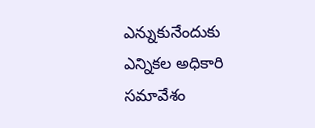ఎన్నుకునేందుకు ఎన్నికల అధికారి సమావేశం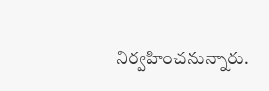నిర్వహించనున్నారు.